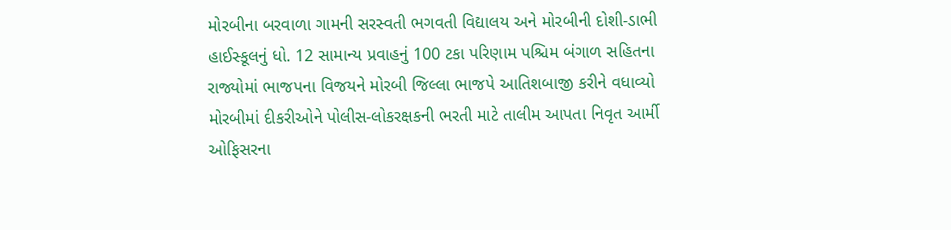મોરબીના બરવાળા ગામની સરસ્વતી ભગવતી વિદ્યાલય અને મોરબીની દોશી-ડાભી હાઈસ્કૂલનું ધો. 12 સામાન્ય પ્રવાહનું 100 ટકા પરિણામ પશ્ચિમ બંગાળ સહિતના રાજ્યોમાં ભાજપના વિજયને મોરબી જિલ્લા ભાજપે આતિશબાજી કરીને વધાવ્યો મોરબીમાં દીકરીઓને પોલીસ-લોકરક્ષકની ભરતી માટે તાલીમ આપતા નિવૃત આર્મી ઓફિસરના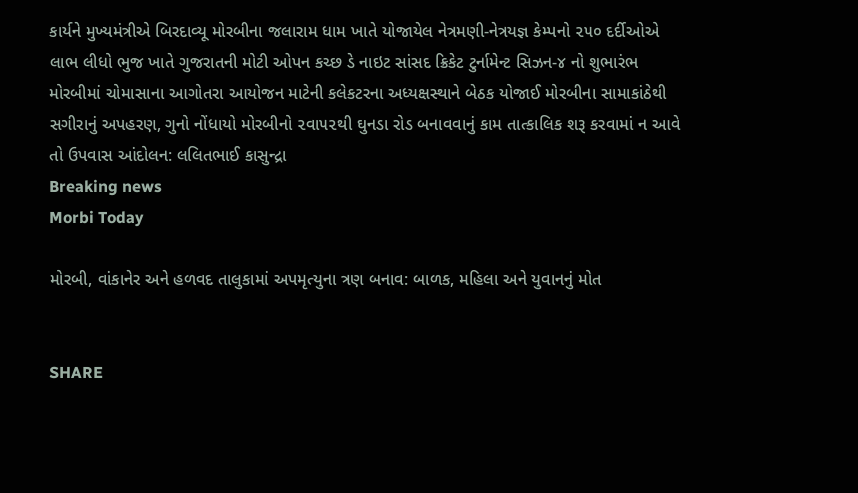કાર્યને મુખ્યમંત્રીએ બિરદાવ્યૂ મોરબીના જલારામ ધામ ખાતે યોજાયેલ નેત્રમણી-નેત્રયજ્ઞ કેમ્પનો ૨૫૦ દર્દીઓએ લાભ લીધો ભુજ ખાતે ગુજરાતની મોટી ઓપન કચ્છ ડે નાઇટ સાંસદ ક્રિકેટ ટુર્નામેન્ટ સિઝન-૪ નો શુભારંભ મોરબીમાં ચોમાસાના આગોતરા આયોજન માટેની કલેકટરના અધ્યક્ષસ્થાને બેઠક યોજાઈ મોરબીના સામાકાંઠેથી સગીરાનું અપહરણ, ગુનો નોંધાયો મોરબીનો ૨વા૫૨થી ઘુનડા રોડ બનાવવાનું કામ તાત્કાલિક શરૂ કરવામાં ન આવે તો ઉપવાસ આંદોલન: લલિતભાઈ કાસુન્દ્રા
Breaking news
Morbi Today

મોરબી, વાંકાનેર અને હળવદ તાલુકામાં અપમૃત્યુના ત્રણ બનાવ: બાળક, મહિલા અને યુવાનનું મોત


SHARE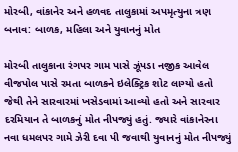મોરબી, વાંકાનેર અને હળવદ તાલુકામાં અપમૃત્યુના ત્રણ બનાવ: બાળક, મહિલા અને યુવાનનું મોત

મોરબી તાલુકાના રંગપર ગામ પાસે ઝૂંપડા નજીક આવેલ વીજપોલ પાસે રમતા બાળકને ઇલેક્ટ્રિક શોટ લાગ્યો હતો જેથી તેને સારવારમાં ખસેડવામાં આવ્યો હતો અને સારવાર દરમિયાન તે બાળકનું મોત નીપજ્યું હતું. જ્યારે વાંકાનેરના નવા ધમલપર ગામે ઝેરી દવા પી જવાથી યુવાનનું મોત નીપજ્યું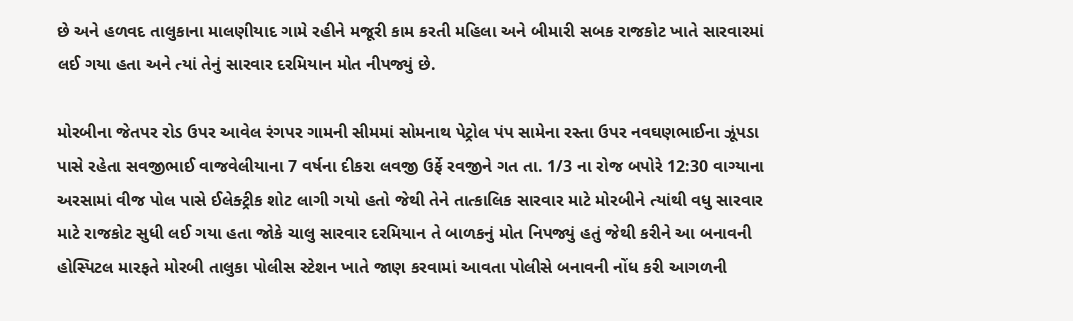છે અને હળવદ તાલુકાના માલણીયાદ ગામે રહીને મજૂરી કામ કરતી મહિલા અને બીમારી સબક રાજકોટ ખાતે સારવારમાં લઈ ગયા હતા અને ત્યાં તેનું સારવાર દરમિયાન મોત નીપજ્યું છે.

મોરબીના જેતપર રોડ ઉપર આવેલ રંગપર ગામની સીમમાં સોમનાથ પેટ્રોલ પંપ સામેના રસ્તા ઉપર નવઘણભાઈના ઝૂંપડા પાસે રહેતા સવજીભાઈ વાજવેલીયાના 7 વર્ષના દીકરા લવજી ઉર્ફે રવજીને ગત તા. 1/3 ના રોજ બપોરે 12:30 વાગ્યાના અરસામાં વીજ પોલ પાસે ઈલેક્ટ્રીક શોટ લાગી ગયો હતો જેથી તેને તાત્કાલિક સારવાર માટે મોરબીને ત્યાંથી વધુ સારવાર માટે રાજકોટ સુધી લઈ ગયા હતા જોકે ચાલુ સારવાર દરમિયાન તે બાળકનું મોત નિપજ્યું હતું જેથી કરીને આ બનાવની હોસ્પિટલ મારફતે મોરબી તાલુકા પોલીસ સ્ટેશન ખાતે જાણ કરવામાં આવતા પોલીસે બનાવની નોંધ કરી આગળની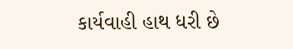કાર્યવાહી હાથ ધરી છે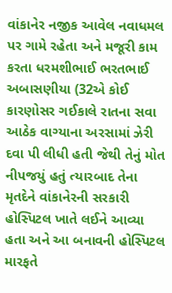વાંકાનેર નજીક આવેલ નવાધમલ પર ગામે રહેતા અને મજૂરી કામ કરતા ધરમશીભાઈ ભરતભાઈ અબાસણીયા (32એ કોઈ કારણોસર ગઈકાલે રાતના સવા આઠેક વાગ્યાના અરસામાં ઝેરી દવા પી લીધી હતી જેથી તેનું મોત નીપજયું હતું ત્યારબાદ તેના મૃતદેને વાંકાનેરની સરકારી હોસ્પિટલ ખાતે લઈને આવ્યા હતા અને આ બનાવની હોસ્પિટલ મારફતે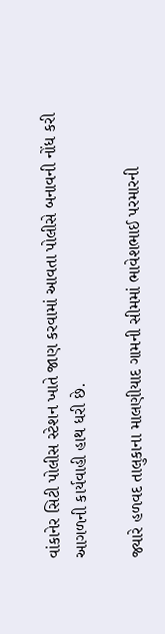વાંકાનેર સિટી પોલીસ સ્ટેશન ખાતે જાણ કરવામાં આવતા પોલીસે બનાવની નોંધ કરી આગળની કાર્યવાહી હાથ ધરી છે.

જ્યારે હળવદ તાલુકાના માલણીયાદ ગામની સીમમાં ભાવેશભાઈ પરમારની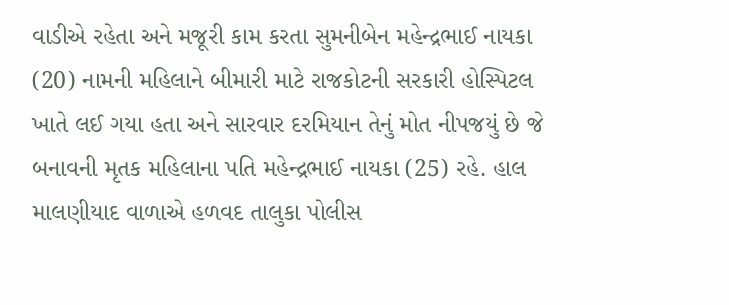વાડીએ રહેતા અને મજૂરી કામ કરતા સુમનીબેન મહેન્દ્રભાઈ નાયકા (20) નામની મહિલાને બીમારી માટે રાજકોટની સરકારી હોસ્પિટલ ખાતે લઈ ગયા હતા અને સારવાર દરમિયાન તેનું મોત નીપજયું છે જે બનાવની મૃતક મહિલાના પતિ મહેન્દ્રભાઈ નાયકા (25) રહે. હાલ માલણીયાદ વાળાએ હળવદ તાલુકા પોલીસ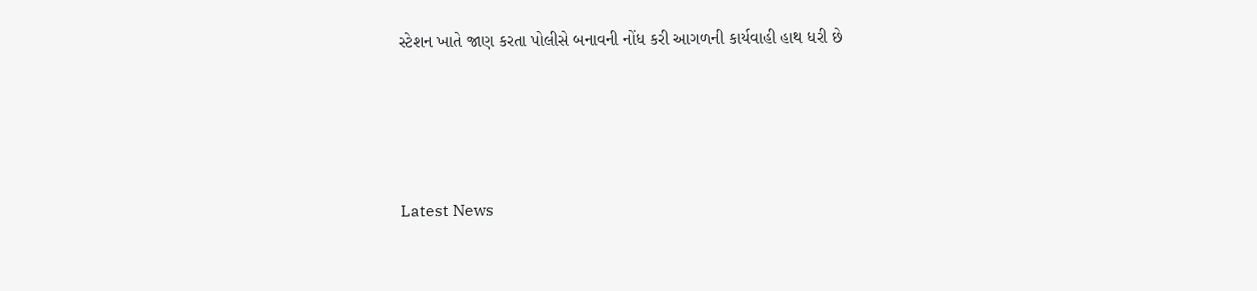સ્ટેશન ખાતે જાણ કરતા પોલીસે બનાવની નોંધ કરી આગળની કાર્યવાહી હાથ ધરી છે






Latest News